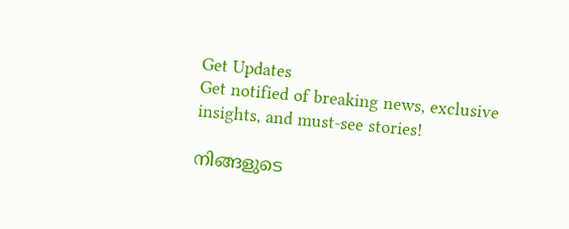Get Updates
Get notified of breaking news, exclusive insights, and must-see stories!

നിങ്ങളുടെ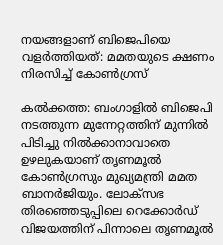നയങ്ങളാണ് ബിജെപിയെ വളര്‍ത്തിയത്: മമതയുടെ ക്ഷണം നിരസിച്ച് കോണ്‍ഗ്രസ്

കല്‍ക്കത്ത: ബംഗാളില്‍ ബിജെപി നടത്തുന്ന മുന്നേറ്റത്തിന് മുന്നില്‍ പിടിച്ചു നില്‍ക്കാനാവാതെ ഉഴലുകയാണ് തൃണമൂല്‍ കോണ്‍ഗ്രസും മുഖ്യമന്ത്രി മമത ബാനര്‍ജിയും. ലോക്സഭ തിരഞ്ഞെടുപ്പിലെ റെക്കോര്‍ഡ് വിജയത്തിന് പിന്നാലെ തൃണമൂല്‍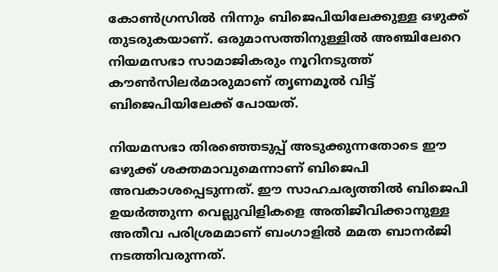കോണ്‍ഗ്രസില്‍ നിന്നും ബിജെപിയിലേക്കുള്ള ഒഴുക്ക് തുടരുകയാണ്. ഒരുമാസത്തിനുള്ളില്‍ അഞ്ചിലേറെ നിയമസഭാ സാമാജികരും നൂറിനടുത്ത് കൗണ്‍സിലര്‍മാരുമാണ് തൃണമൂല്‍ വിട്ട് ബിജെപിയിലേക്ക് പോയത്.

നിയമസഭാ തിരഞ്ഞെടുപ്പ് അടുക്കുന്നതോടെ ഈ ഒഴുക്ക് ശക്തമാവുമെന്നാണ് ബിജെപി അവകാശപ്പെടുന്നത്. ഈ സാഹചര്യത്തില്‍ ബിജെപി ഉയര്‍ത്തുന്ന വെല്ലുവിളികളെ അതിജീവിക്കാനുള്ള അതീവ പരിശ്രമമാണ് ബംഗാളില്‍ മമത ബാനര്‍ജി നടത്തിവരുന്നത്.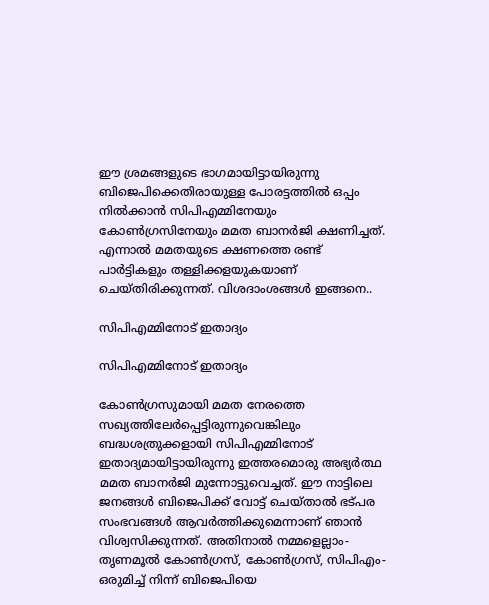ഈ ശ്രമങ്ങളുടെ ഭാഗമായിട്ടായിരുന്നു ബിജെപിക്കെതിരായുള്ള പോരട്ടത്തില്‍ ഒപ്പം നില്‍ക്കാന്‍ സിപിഎമ്മിനേയും കോണ്‍ഗ്രസിനേയും മമത ബാനര്‍ജി ക്ഷണിച്ചത്. എന്നാല്‍ മമതയുടെ ക്ഷണത്തെ രണ്ട് പാര്‍ട്ടികളും തള്ളിക്കളയുകയാണ് ചെയ്തിരിക്കുന്നത്. വിശദാംശങ്ങള്‍ ഇങ്ങനെ..

സിപിഎമ്മിനോട് ഇതാദ്യം

സിപിഎമ്മിനോട് ഇതാദ്യം

കോണ്‍ഗ്രസുമായി മമത നേരത്തെ സഖ്യത്തിലേര്‍പ്പെട്ടിരുന്നുവെങ്കിലും ബദ്ധശത്രുക്കളായി സിപിഎമ്മിനോട് ഇതാദ്യമായിട്ടായിരുന്നു ഇത്തരമൊരു അഭ്യര്‍ത്ഥ മമത ബാനര്‍ജി മുന്നോട്ടുവെച്ചത്. ഈ നാട്ടിലെ ജനങ്ങള്‍ ബിജെപിക്ക് വോട്ട് ചെയ്താല്‍ ഭട്പര സംഭവങ്ങള്‍ ആവര്‍ത്തിക്കുമെന്നാണ് ഞാന്‍ വിശ്വസിക്കുന്നത്. അതിനാല്‍ നമ്മളെല്ലാം- തൃണമൂൽ കോൺഗ്രസ്, കോൺഗ്രസ്, സിപിഎം- ഒരുമിച്ച് നിന്ന് ബിജെപിയെ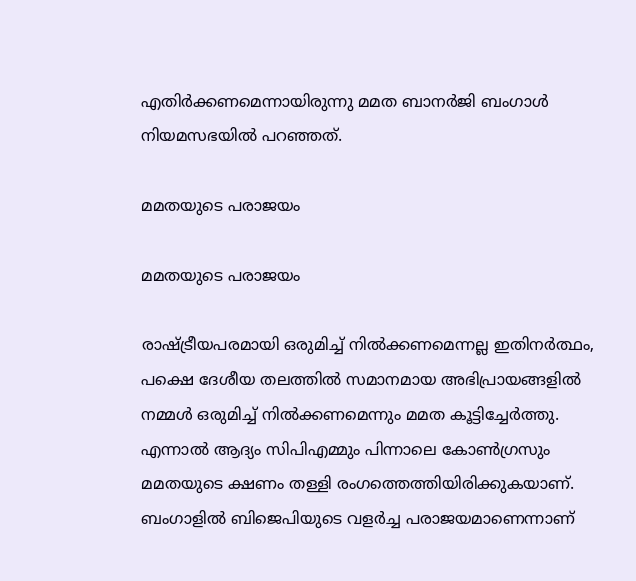എതിർക്കണമെന്നായിരുന്നു മമത ബാനര്‍ജി ബംഗാള്‍ നിയമസഭയില്‍ പറഞ്ഞത്.

മമതയുടെ പരാജയം

മമതയുടെ പരാജയം

രാഷ്ട്രീയപരമായി ഒരുമിച്ച് നില്‍ക്കണമെന്നല്ല ഇതിനര്‍ത്ഥം, പക്ഷെ ദേശീയ തലത്തിൽ സമാനമായ അഭിപ്രായങ്ങളിൽ നമ്മൾ ഒരുമിച്ച് നിൽക്കണമെന്നും മമത കൂട്ടിച്ചേര്‍ത്തു. എന്നാല്‍ ആദ്യം സിപിഎമ്മും പിന്നാലെ കോണ്‍ഗ്രസും മമതയുടെ ക്ഷണം തള്ളി രംഗത്തെത്തിയിരിക്കുകയാണ്. ബംഗാളില്‍ ബിജെപിയുടെ വളര്‍ച്ച പരാജയമാണെന്നാണ്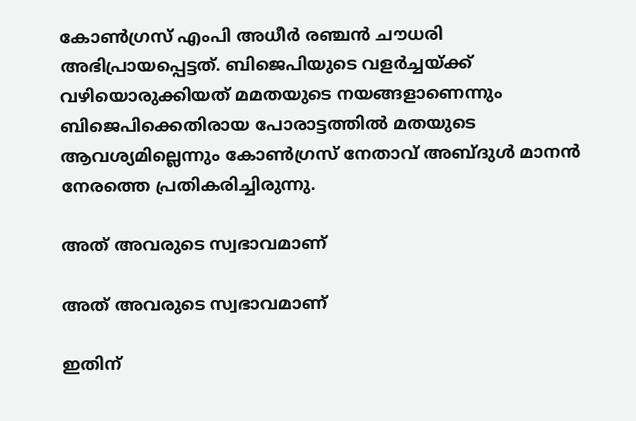കോണ്‍ഗ്രസ് എംപി അധീര്‍ രഞ്ചന്‍ ചൗധരി അഭിപ്രായപ്പെട്ടത്. ബിജെപിയുടെ വളര്‍ച്ചയ്ക്ക് വഴിയൊരുക്കിയത് മമതയുടെ നയങ്ങളാണെന്നും ബിജെപിക്കെതിരായ പോരാട്ടത്തില്‍ മതയുടെ ആവശ്യമില്ലെന്നും കോണ്‍ഗ്രസ് നേതാവ് അബ്ദുള്‍ മാനന്‍ നേരത്തെ പ്രതികരിച്ചിരുന്നു.

അത് അവരുടെ സ്വഭാവമാണ്

അത് അവരുടെ സ്വഭാവമാണ്

ഇതിന്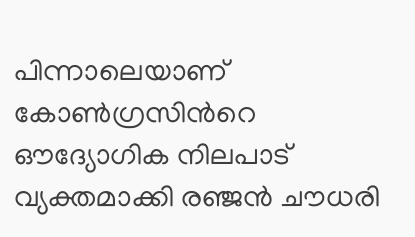പിന്നാലെയാണ് കോണ്‍ഗ്രസിന്‍റെ ഔദ്യോഗിക നിലപാട് വ്യക്തമാക്കി രഞ്ജന്‍ ചൗധരി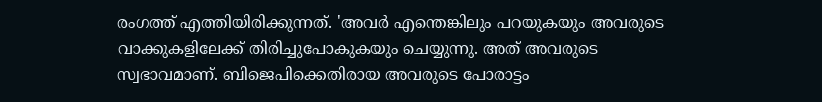രംഗത്ത് എത്തിയിരിക്കുന്നത്. 'അവര്‍ എന്തെങ്കിലും പറയുകയും അവരുടെ വാക്കുകളിലേക്ക് തിരിച്ചുപോകുകയും ചെയ്യുന്നു. അത് അവരുടെ സ്വഭാവമാണ്. ബിജെപിക്കെതിരായ അവരുടെ പോരാട്ടം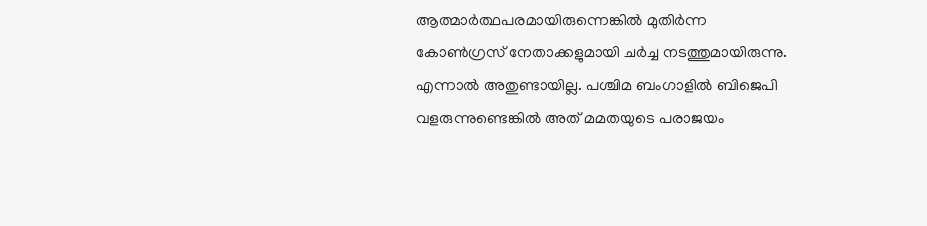ആത്മാര്‍ത്ഥപരമായിരുന്നെങ്കില്‍ മുതിര്‍ന്ന കോണ്‍ഗ്രസ് നേതാക്കളുമായി ചര്‍ച്ച നടത്തുമായിരുന്നു. എന്നാല്‍ അതുണ്ടായില്ല. പശ്ചിമ ബംഗാളില്‍ ബിജെപി വളരുന്നുണ്ടെങ്കില്‍ അത് മമതയുടെ പരാജയം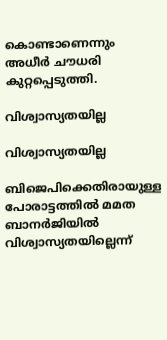കൊണ്ടാണെന്നും അധീര്‍ ചൗധരി കുറ്റപ്പെടുത്തി.

വിശ്വാസ്യതയില്ല

വിശ്വാസ്യതയില്ല

ബിജെപിക്കെതിരായുള്ള പോരാട്ടത്തില്‍ മമത ബാനര്‍ജിയില്‍ വിശ്വാസ്യതയില്ലെന്ന്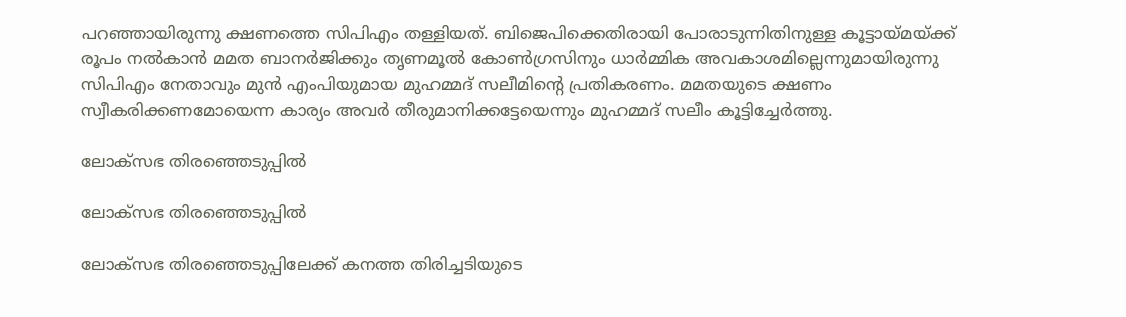പറഞ്ഞായിരുന്നു ക്ഷണത്തെ സിപിഎം തള്ളിയത്. ബിജെപിക്കെതിരായി പോരാടുന്നിതിനുള്ള കൂട്ടായ്മയ്ക്ക് രൂപം നല്‍കാന്‍ മമത ബാനര്‍ജിക്കും തൃണമൂല്‍ കോണ്‍ഗ്രസിനും ധാര്‍മ്മിക അവകാശമില്ലെന്നുമായിരുന്നു സിപിഎം നേതാവും മുന്‍ എംപിയുമായ മുഹമ്മദ് സലീമിന്‍റെ പ്രതികരണം. മമതയുടെ ക്ഷണം സ്വീകരിക്കണമോയെന്ന കാര്യം അവര്‍ തീരുമാനിക്കട്ടേയെന്നും മുഹമ്മദ് സലീം കൂട്ടിച്ചേര്‍ത്തു.

ലോക്സഭ തിരഞ്ഞെടുപ്പില്‍

ലോക്സഭ തിരഞ്ഞെടുപ്പില്‍

ലോക്സഭ തിരഞ്ഞെടുപ്പിലേക്ക് കനത്ത തിരിച്ചടിയുടെ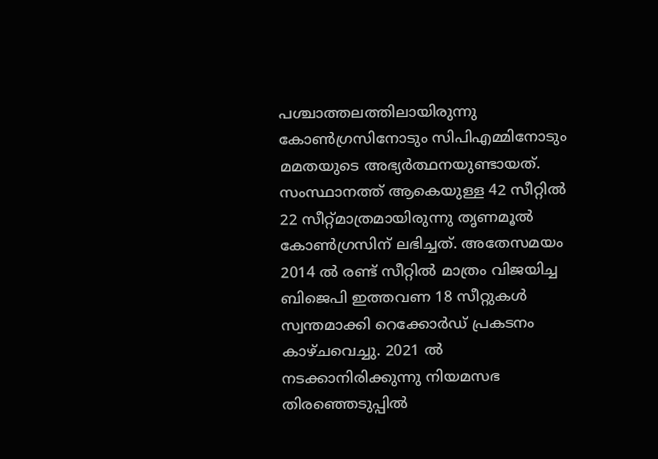പശ്ചാത്തലത്തിലായിരുന്നു കോണ്‍ഗ്രസിനോടും സിപിഎമ്മിനോടും മമതയുടെ അഭ്യര്‍ത്ഥനയുണ്ടായത്. സംസ്ഥാനത്ത് ആകെയുള്ള 42 സീറ്റില്‍ 22 സീറ്റ്മാത്രമായിരുന്നു തൃണമൂല്‍ കോണ്‍ഗ്രസിന് ലഭിച്ചത്. അതേസമയം 2014 ല്‍ രണ്ട് സീറ്റില്‍ മാത്രം വിജയിച്ച ബിജെപി ഇത്തവണ 18 സീറ്റുകള്‍ സ്വന്തമാക്കി റെക്കോര്‍ഡ് പ്രകടനം കാഴ്ചവെച്ചു. 2021 ല്‍ നടക്കാനിരിക്കുന്നു നിയമസഭ തിരഞ്ഞെടുപ്പില്‍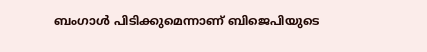ബംഗാള്‍ പിടിക്കുമെന്നാണ് ബിജെപിയുടെ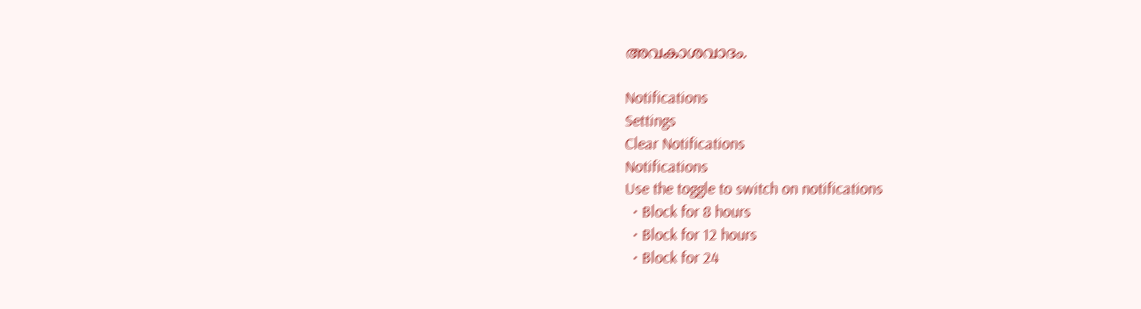അവകാശവാദം.

Notifications
Settings
Clear Notifications
Notifications
Use the toggle to switch on notifications
  • Block for 8 hours
  • Block for 12 hours
  • Block for 24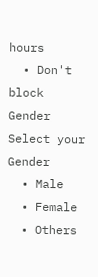hours
  • Don't block
Gender
Select your Gender
  • Male
  • Female
  • Others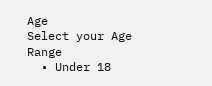Age
Select your Age Range
  • Under 18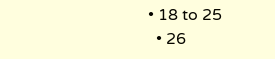• 18 to 25
  • 26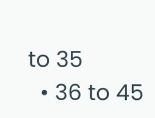to 35
  • 36 to 45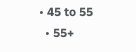• 45 to 55
  • 55+